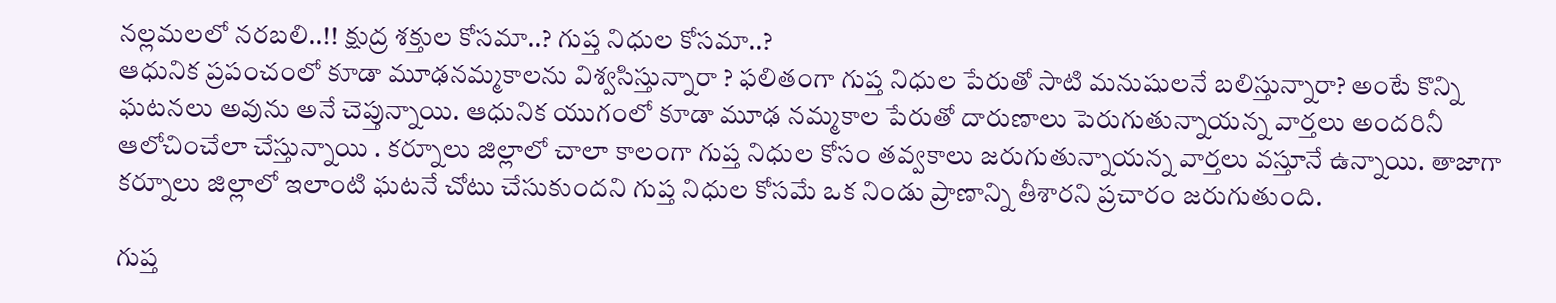నల్లమలలో నరబలి..!! క్షుద్ర శక్తుల కోసమా..? గుప్త నిధుల కోసమా..?
ఆధునిక ప్రపంచంలో కూడా మూఢనమ్మకాలను విశ్వసిస్తున్నారా ? ఫలితంగా గుప్త నిధుల పేరుతో సాటి మనుషులనే బలిస్తున్నారా? అంటే కొన్ని ఘటనలు అవును అనే చెప్తున్నాయి. ఆధునిక యుగంలో కూడా మూఢ నమ్మకాల పేరుతో దారుణాలు పెరుగుతున్నాయన్న వార్తలు అందరినీ ఆలోచించేలా చేస్తున్నాయి . కర్నూలు జిల్లాలో చాలా కాలంగా గుప్త నిధుల కోసం తవ్వకాలు జరుగుతున్నాయన్న వార్తలు వస్తూనే ఉన్నాయి. తాజాగా కర్నూలు జిల్లాలో ఇలాంటి ఘటనే చోటు చేసుకుందని గుప్త నిధుల కోసమే ఒక నిండు ప్రాణాన్ని తీశారని ప్రచారం జరుగుతుంది.

గుప్త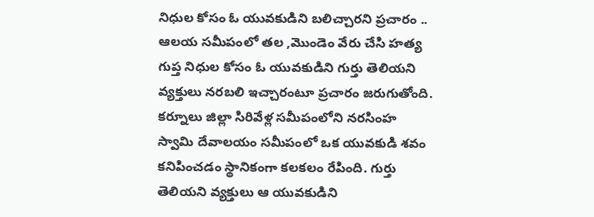నిధుల కోసం ఓ యువకుడిని బలిచ్చారని ప్రచారం .. ఆలయ సమీపంలో తల ,మొండెం వేరు చేసి హత్య
గుప్త నిధుల కోసం ఓ యువకుడిని గుర్తు తెలియని వ్యక్తులు నరబలి ఇచ్చారంటూ ప్రచారం జరుగుతోంది. కర్నూలు జిల్లా సిరివేళ్ల సమీపంలోని నరసింహ స్వామి దేవాలయం సమీపంలో ఒక యువకుడి శవం కనిపించడం స్థానికంగా కలకలం రేపింది. గుర్తు తెలియని వ్యక్తులు ఆ యువకుడిని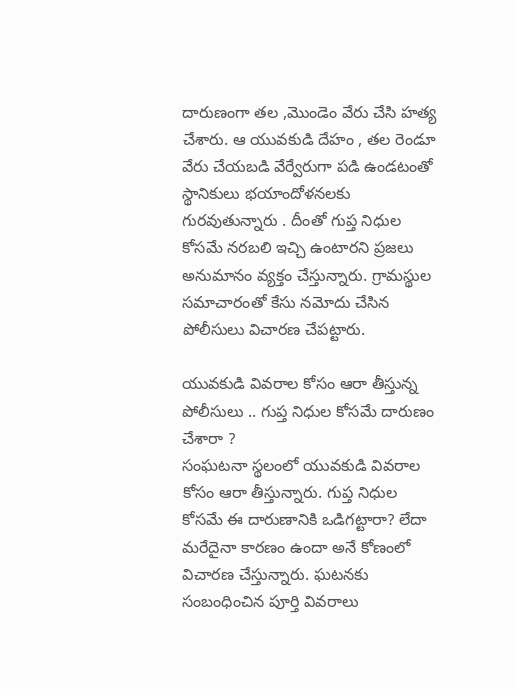దారుణంగా తల ,మొండెం వేరు చేసి హత్య చేశారు. ఆ యువకుడి దేహం , తల రెండూ వేరు చేయబడి వేర్వేరుగా పడి ఉండటంతో స్థానికులు భయాందోళనలకు గురవుతున్నారు . దీంతో గుప్త నిధుల కోసమే నరబలి ఇచ్చి ఉంటారని ప్రజలు అనుమానం వ్యక్తం చేస్తున్నారు. గ్రామస్థుల సమాచారంతో కేసు నమోదు చేసిన పోలీసులు విచారణ చేపట్టారు.

యువకుడి వివరాల కోసం ఆరా తీస్తున్న పోలీసులు .. గుప్త నిధుల కోసమే దారుణం చేశారా ?
సంఘటనా స్థలంలో యువకుడి వివరాల కోసం ఆరా తీస్తున్నారు. గుప్త నిధుల కోసమే ఈ దారుణానికి ఒడిగట్టారా? లేదా మరేదైనా కారణం ఉందా అనే కోణంలో విచారణ చేస్తున్నారు. ఘటనకు సంబంధించిన పూర్తి వివరాలు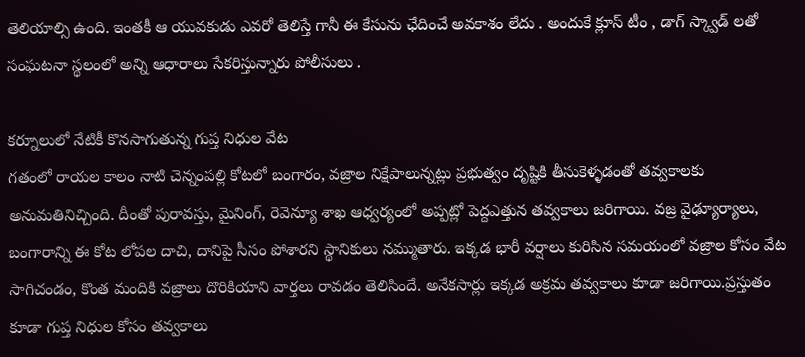తెలియాల్సి ఉంది. ఇంతకీ ఆ యువకుడు ఎవరో తెలిస్తే గానీ ఈ కేసును ఛేదించే అవకాశం లేదు . అందుకే క్లూస్ టీం , డాగ్ స్క్వాడ్ లతో సంఘటనా స్థలంలో అన్ని ఆధారాలు సేకరిస్తున్నారు పోలీసులు .

కర్నూలులో నేటికీ కొనసాగుతున్న గుప్త నిధుల వేట
గతంలో రాయల కాలం నాటి చెన్నంపల్లి కోటలో బంగారం, వజ్రాల నిక్షేపాలున్నట్లు ప్రభుత్వం దృష్టికి తీసుకెళ్ళడంతో తవ్వకాలకు అనుమతినిచ్చింది. దీంతో పురావస్తు, మైనింగ్, రెవెన్యూ శాఖ ఆధ్వర్యంలో అప్పట్లో పెద్దఎత్తున తవ్వకాలు జరిగాయి. వజ్ర వైఢ్యూర్యాలు, బంగారాన్ని ఈ కోట లోపల దాచి, దానిపై సీసం పోశారని స్థానికులు నమ్ముతారు. ఇక్కడ భారీ వర్షాలు కురిసిన సమయంలో వజ్రాల కోసం వేట సాగిచండం, కొంత మందికి వజ్రాలు దొరికియాని వార్తలు రావడం తెలిసిందే. అనేకసార్లు ఇక్కడ అక్రమ తవ్వకాలు కూడా జరిగాయి.ప్రస్తుతం కూడా గుప్త నిధుల కోసం తవ్వకాలు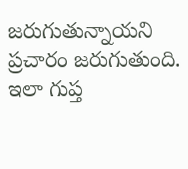జరుగుతున్నాయని ప్రచారం జరుగుతుంది. ఇలా గుప్త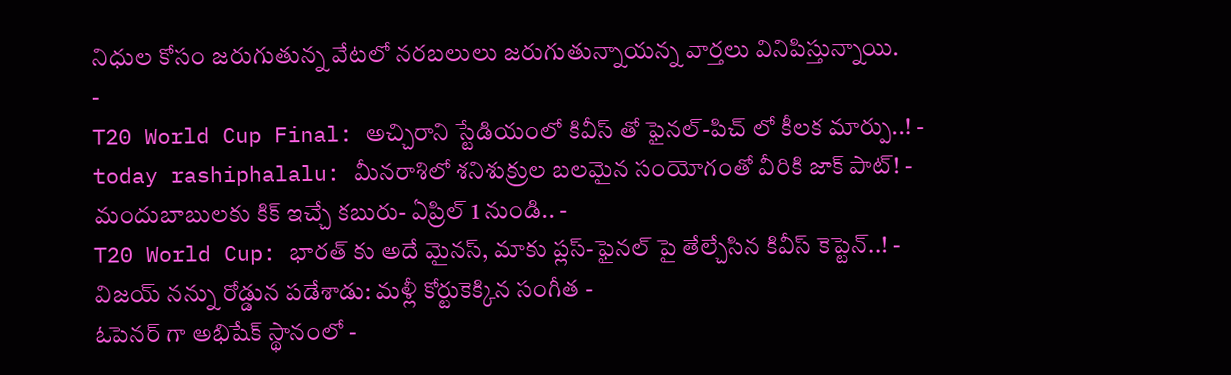నిధుల కోసం జరుగుతున్న వేటలో నరబలులు జరుగుతున్నాయన్న వార్తలు వినిపిస్తున్నాయి.
-
T20 World Cup Final: అచ్చిరాని స్టేడియంలో కివీస్ తో ఫైనల్-పిచ్ లో కీలక మార్పు..! -
today rashiphalalu: మీనరాశిలో శనిశుక్రుల బలమైన సంయోగంతో వీరికి జాక్ పాట్! -
మందుబాబులకు కిక్ ఇచ్చే కబురు- ఏప్రిల్ 1 నుండి.. -
T20 World Cup: భారత్ కు అదే మైనస్, మాకు ప్లస్-ఫైనల్ పై తేల్చేసిన కివీస్ కెప్టెన్..! -
విజయ్ నన్ను రోడ్డున పడేశాడు: మళ్లీ కోర్టుకెక్కిన సంగీత -
ఓపెనర్ గా అభిషేక్ స్థానంలో -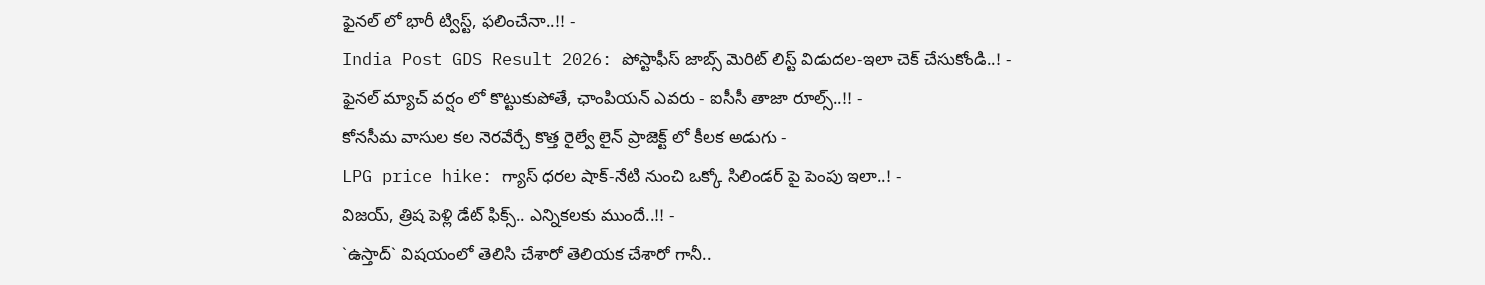ఫైనల్ లో భారీ ట్విస్ట్, ఫలించేనా..!! -
India Post GDS Result 2026: పోస్టాఫీస్ జాబ్స్ మెరిట్ లిస్ట్ విడుదల-ఇలా చెక్ చేసుకోండి..! -
ఫైనల్ మ్యాచ్ వర్షం లో కొట్టుకుపోతే, ఛాంపియన్ ఎవరు - ఐసీసీ తాజా రూల్స్..!! -
కోనసీమ వాసుల కల నెరవేర్చే కొత్త రైల్వే లైన్ ప్రాజెక్ట్ లో కీలక అడుగు -
LPG price hike: గ్యాస్ ధరల షాక్-నేటి నుంచి ఒక్కో సిలిండర్ పై పెంపు ఇలా..! -
విజయ్, త్రిష పెళ్లి డేట్ ఫిక్స్.. ఎన్నికలకు ముందే..!! -
`ఉస్తాద్` విషయంలో తెలిసి చేశారో తెలియక చేశారో గానీ..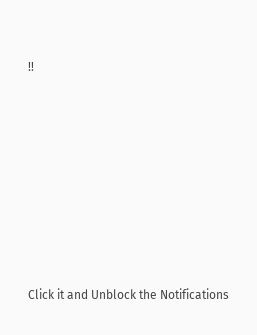!!












Click it and Unblock the Notifications